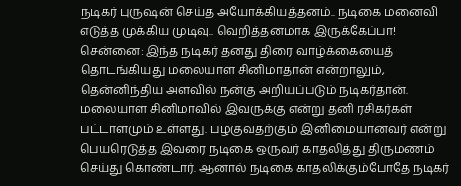நடிகர் புருஷன் செய்த அயோக்கியத்தனம்.. நடிகை மனைவி எடுத்த முக்கிய முடிவு.. வெறித்தனமாக இருக்கேப்பா!
சென்னை: இந்த நடிகர் தனது திரை வாழ்க்கையைத் தொடங்கியது மலையாள சினிமாதான் என்றாலும், தென்னிந்திய அளவில் நன்கு அறியப்படும் நடிகர்தான். மலையாள சினிமாவில் இவருக்கு என்று தனி ரசிகர்கள் பட்டாளமும் உள்ளது. பழகுவதற்கும் இனிமையானவர் என்று பெயரெடுத்த இவரை நடிகை ஒருவர் காதலித்து திருமணம் செய்து கொண்டார். ஆனால் நடிகை காதலிக்கும்போதே நடிகர்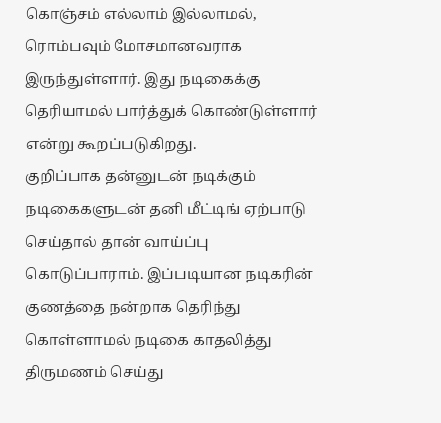கொஞ்சம் எல்லாம் இல்லாமல், ரொம்பவும் மோசமானவராக இருந்துள்ளார். இது நடிகைக்கு தெரியாமல் பார்த்துக் கொண்டுள்ளார் என்று கூறப்படுகிறது.
குறிப்பாக தன்னுடன் நடிக்கும் நடிகைகளுடன் தனி மீட்டிங் ஏற்பாடு செய்தால் தான் வாய்ப்பு கொடுப்பாராம். இப்படியான நடிகரின் குணத்தை நன்றாக தெரிந்து கொள்ளாமல் நடிகை காதலித்து திருமணம் செய்து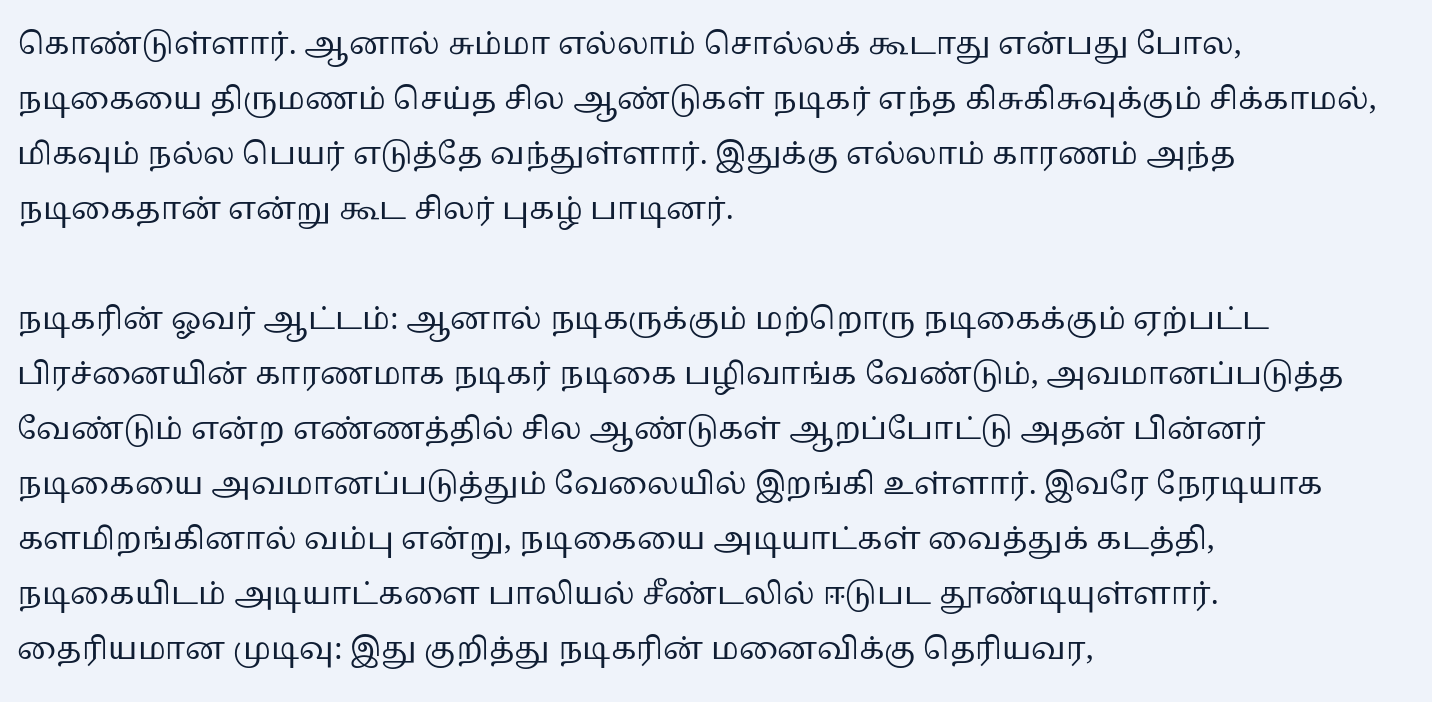கொண்டுள்ளார். ஆனால் சும்மா எல்லாம் சொல்லக் கூடாது என்பது போல, நடிகையை திருமணம் செய்த சில ஆண்டுகள் நடிகர் எந்த கிசுகிசுவுக்கும் சிக்காமல், மிகவும் நல்ல பெயர் எடுத்தே வந்துள்ளார். இதுக்கு எல்லாம் காரணம் அந்த நடிகைதான் என்று கூட சிலர் புகழ் பாடினர்.

நடிகரின் ஓவர் ஆட்டம்: ஆனால் நடிகருக்கும் மற்றொரு நடிகைக்கும் ஏற்பட்ட பிரச்னையின் காரணமாக நடிகர் நடிகை பழிவாங்க வேண்டும், அவமானப்படுத்த வேண்டும் என்ற எண்ணத்தில் சில ஆண்டுகள் ஆறப்போட்டு அதன் பின்னர் நடிகையை அவமானப்படுத்தும் வேலையில் இறங்கி உள்ளார். இவரே நேரடியாக களமிறங்கினால் வம்பு என்று, நடிகையை அடியாட்கள் வைத்துக் கடத்தி, நடிகையிடம் அடியாட்களை பாலியல் சீண்டலில் ஈடுபட தூண்டியுள்ளார்.
தைரியமான முடிவு: இது குறித்து நடிகரின் மனைவிக்கு தெரியவர,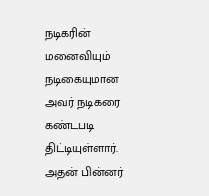நடிகரின் மனைவியும் நடிகையுமான அவர் நடிகரை கண்டபடி திட்டியுள்ளார். அதன் பின்னர்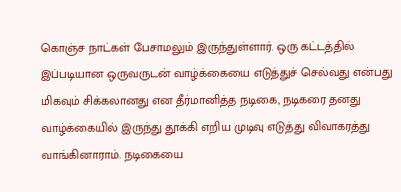கொஞ்ச நாட்கள் பேசாமலும் இருந்துள்ளார். ஒரு கட்டத்தில் இப்படியான ஒருவருடன் வாழ்க்கையை எடுத்துச் செல்வது என்பது மிகவும் சிக்கலானது என தீர்மானித்த நடிகை, நடிகரை தனது வாழ்க்கையில் இருந்து தூக்கி எறிய முடிவு எடுத்து விவாகரத்து வாங்கினாராம். நடிகையை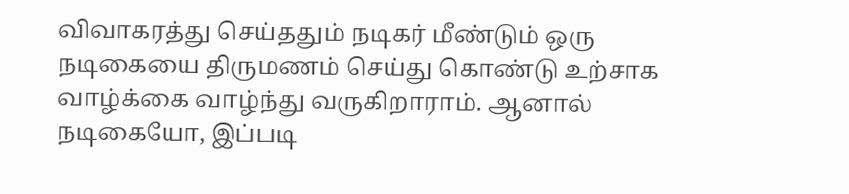விவாகரத்து செய்ததும் நடிகர் மீண்டும் ஒரு நடிகையை திருமணம் செய்து கொண்டு உற்சாக வாழ்க்கை வாழ்ந்து வருகிறாராம். ஆனால் நடிகையோ, இப்படி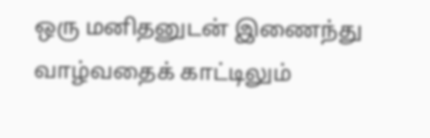ஒரு மனிதனுடன் இணைந்து வாழ்வதைக் காட்டிலும்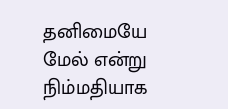தனிமையே மேல் என்று நிம்மதியாக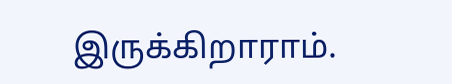இருக்கிறாராம்.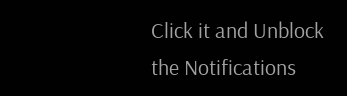Click it and Unblock the Notifications